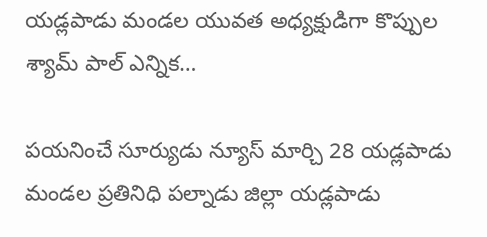యడ్లపాడు మండల యువత అధ్యక్షుడిగా కొప్పుల శ్యామ్ పాల్ ఎన్నిక…

పయనించే సూర్యుడు న్యూస్ మార్చి 28 యడ్లపాడు మండల ప్రతినిధి పల్నాడు జిల్లా యడ్లపాడు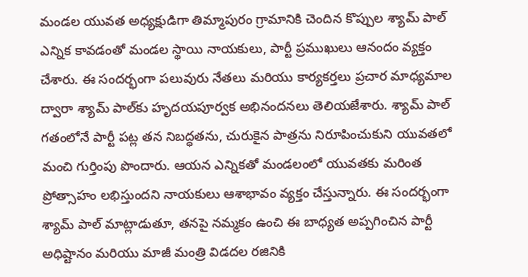మండల యువత అధ్యక్షుడిగా తిమ్మాపురం గ్రామానికి చెందిన కొప్పుల శ్యామ్ పాల్ ఎన్నిక కావడంతో మండల స్థాయి నాయకులు, పార్టీ ప్రముఖులు ఆనందం వ్యక్తం చేశారు. ఈ సందర్భంగా పలువురు నేతలు మరియు కార్యకర్తలు ప్రచార మాధ్యమాల ద్వారా శ్యామ్ పాల్‌కు హృదయపూర్వక అభినందనలు తెలియజేశారు. శ్యామ్ పాల్ గతంలోనే పార్టీ పట్ల తన నిబద్ధతను, చురుకైన పాత్రను నిరూపించుకుని యువతలో మంచి గుర్తింపు పొందారు. ఆయన ఎన్నికతో మండలంలో యువతకు మరింత ప్రోత్సాహం లభిస్తుందని నాయకులు ఆశాభావం వ్యక్తం చేస్తున్నారు. ఈ సందర్భంగా శ్యామ్ పాల్ మాట్లాడుతూ, తనపై నమ్మకం ఉంచి ఈ బాధ్యత అప్పగించిన పార్టీ అధిష్టానం మరియు మాజీ మంత్రి విడదల రజినికి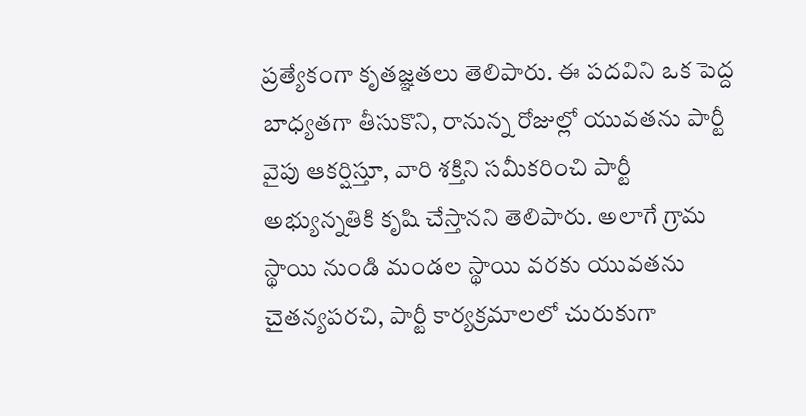ప్రత్యేకంగా కృతజ్ఞతలు తెలిపారు. ఈ పదవిని ఒక పెద్ద బాధ్యతగా తీసుకొని, రానున్న రోజుల్లో యువతను పార్టీ వైపు ఆకర్షిస్తూ, వారి శక్తిని సమీకరించి పార్టీ అభ్యున్నతికి కృషి చేస్తానని తెలిపారు. అలాగే గ్రామ స్థాయి నుండి మండల స్థాయి వరకు యువతను చైతన్యపరచి, పార్టీ కార్యక్రమాలలో చురుకుగా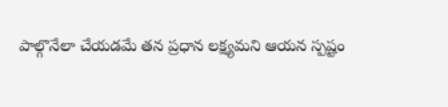పాల్గొనేలా చేయడమే తన ప్రధాన లక్ష్యమని ఆయన స్పష్టం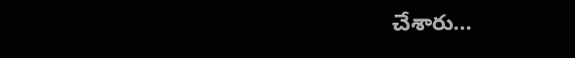చేశారు…